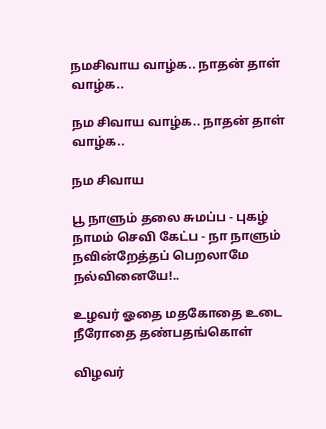நமசிவாய வாழ்க.. நாதன் தாள் வாழ்க..

நம சிவாய வாழ்க.. நாதன் தாள் வாழ்க..

நம சிவாய

பூ நாளும் தலை சுமப்ப - புகழ் நாமம் செவி கேட்ப - நா நாளும் நவின்றேத்தப் பெறலாமே நல்வினையே!..

உழவர் ஓதை மதகோதை உடை நீரோதை தண்பதங்கொள்

விழவர்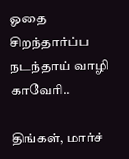ஓதை சிறந்தார்ப்ப நடந்தாய் வாழி காவேரி..

திங்கள், மார்ச்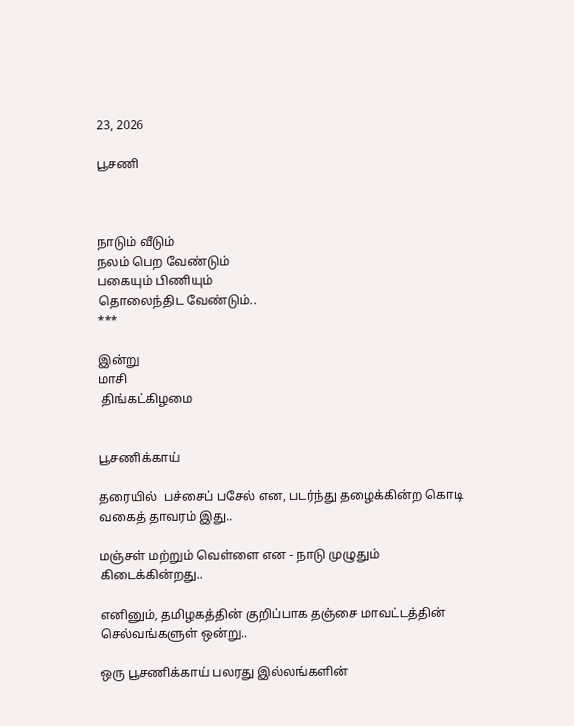23, 2026

பூசணி



நாடும் வீடும்
நலம் பெற வேண்டும்
பகையும் பிணியும்
தொலைந்திட வேண்டும்..
***

இன்று
மாசி
 திங்கட்கிழமை


பூசணிக்காய்

தரையில்  பச்சைப் பசேல் என, படர்ந்து தழைக்கின்ற கொடி வகைத் தாவரம் இது..

மஞ்சள் மற்றும் வெள்ளை என - நாடு முழுதும் கிடைக்கின்றது..

எனினும், தமிழகத்தின் குறிப்பாக தஞ்சை மாவட்டத்தின் செல்வங்களுள் ஒன்று..

ஒரு பூசணிக்காய் பலரது இல்லங்களின்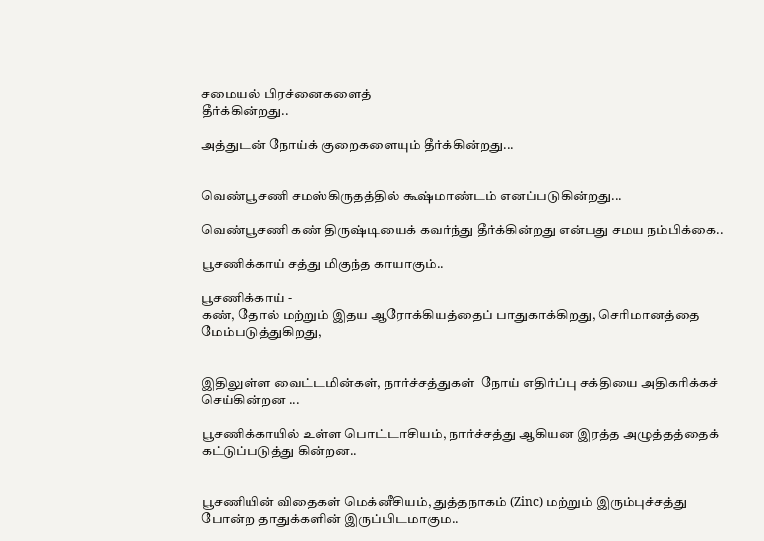சமையல் பிரச்னைகளைத்
தீர்க்கின்றது..

அத்துடன் நோய்க் குறைகளையும் தீர்க்கின்றது...


வெண்பூசணி சமஸ்கிருதத்தில் கூஷ்மாண்டம் எனப்படுகின்றது...

வெண்பூசணி கண் திருஷ்டியைக் கவர்ந்து தீர்க்கின்றது என்பது சமய நம்பிக்கை..

பூசணிக்காய் சத்து மிகுந்த காயாகும்..

பூசணிக்காய் -
கண், தோல் மற்றும் இதய ஆரோக்கியத்தைப் பாதுகாக்கிறது, செரிமானத்தை மேம்படுத்துகிறது,


இதிலுள்ள வைட்டமின்கள், நார்ச்சத்துகள்  நோய் எதிர்ப்பு சக்தியை அதிகரிக்கச் செய்கின்றன ...

பூசணிக்காயில் உள்ள பொட்டாசியம், நார்ச்சத்து ஆகியன இரத்த அழுத்தத்தைக் கட்டுப்படுத்து கின்றன..


பூசணியின் விதைகள் மெக்னீசியம், துத்தநாகம் (Zinc) மற்றும் இரும்புச்சத்து
போன்ற தாதுக்களின் இருப்பிடமாகும..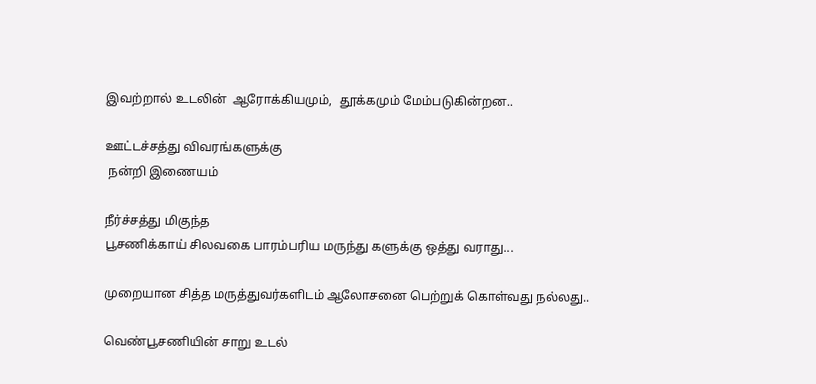இவற்றால் உடலின்  ஆரோக்கியமும்,  தூக்கமும் மேம்படுகின்றன..

ஊட்டச்சத்து விவரங்களுக்கு
 நன்றி இணையம்

நீர்ச்சத்து மிகுந்த
பூசணிக்காய் சிலவகை பாரம்பரிய மருந்து களுக்கு ஒத்து வராது...

முறையான சித்த மருத்துவர்களிடம் ஆலோசனை பெற்றுக் கொள்வது நல்லது..

வெண்பூசணியின் சாறு உடல்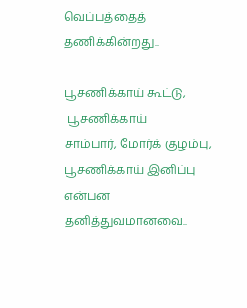வெப்பத்தைத் தணிக்கின்றது..

பூசணிக்காய் கூட்டு,
 பூசணிக்காய்
சாம்பார், மோர்க் குழம்பு, பூசணிக்காய் இனிப்பு என்பன தனித்துவமானவை..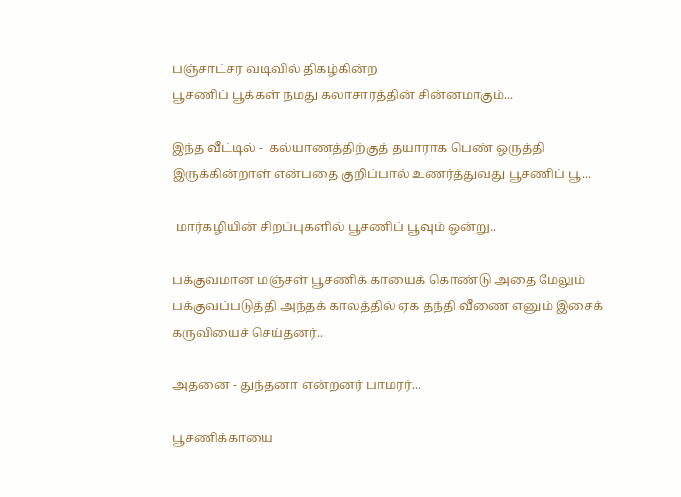பஞ்சாட்சர வடிவில் திகழ்கின்ற
பூசணிப் பூக்கள் நமது கலாசாரத்தின் சின்னமாகும்...

இந்த வீட்டில் -  கல்யாணத்திற்குத் தயாராக பெண் ஒருத்தி இருக்கின்றாள் என்பதை குறிப்பால் உணர்த்துவது பூசணிப் பூ...

 மார்கழியின் சிறப்புகளில் பூசணிப் பூவும் ஒன்று..

பக்குவமான மஞ்சள் பூசணிக் காயைக் கொண்டு அதை மேலும் பக்குவப்படுத்தி அந்தக் காலத்தில் ஏக தந்தி வீணை எனும் இசைக் கருவியைச் செய்தனர்..

அதனை - துந்தனா என்றனர் பாமரர்...

பூசணிக்காயை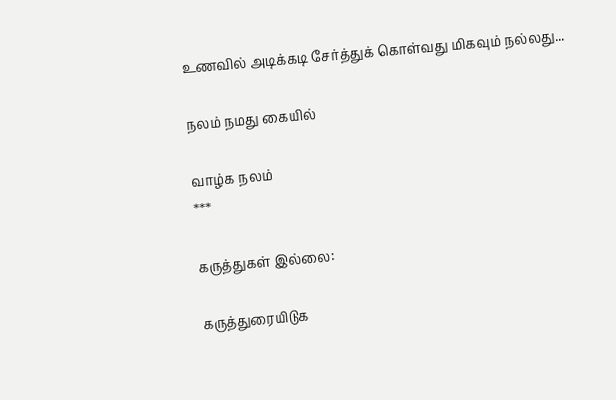உணவில் அடிக்கடி சேர்த்துக் கொள்வது மிகவும் நல்லது...

நலம் நமது கையில்

வாழ்க நலம்
***

கருத்துகள் இல்லை:

கருத்துரையிடுக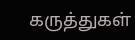கருத்துகள்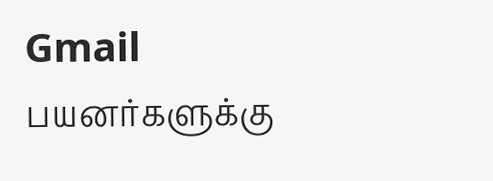Gmail பயனர்களுக்கு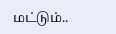மட்டும்..